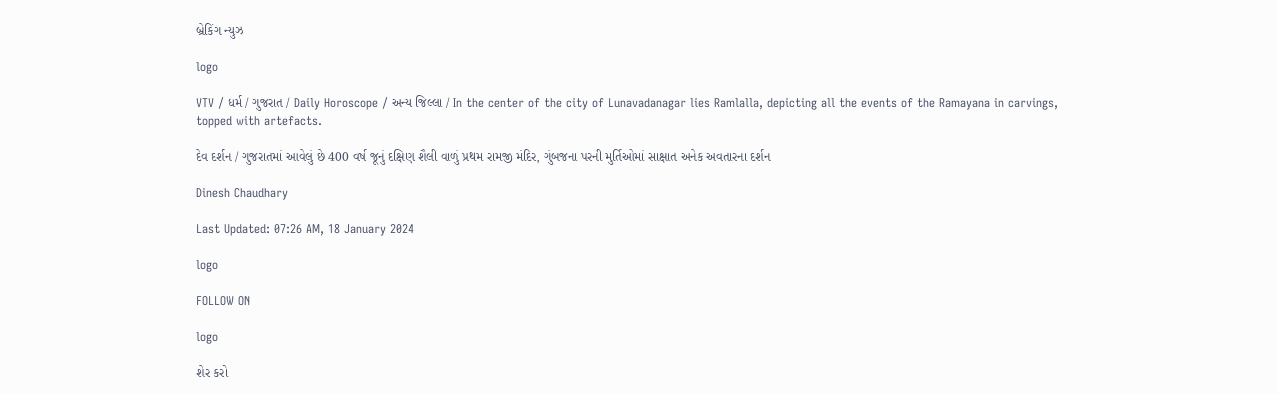બ્રેકિંગ ન્યુઝ

logo

VTV / ધર્મ / ગુજરાત / Daily Horoscope / અન્ય જિલ્લા / In the center of the city of Lunavadanagar lies Ramlalla, depicting all the events of the Ramayana in carvings, topped with artefacts.

દેવ દર્શન / ગુજરાતમાં આવેલું છે 400 વર્ષ જૂનું દક્ષિણ શૈલી વાળું પ્રથમ રામજી મંદિર, ગુંબજના પરની મુર્તિઓમાં સાક્ષાત અનેક અવતારના દર્શન

Dinesh Chaudhary

Last Updated: 07:26 AM, 18 January 2024

logo

FOLLOW ON

logo

શેર કરો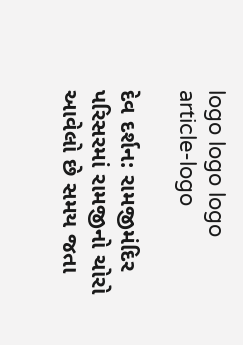logo logo logo
article-logo

દેવ દર્શન: રામજીમંદિર પરિસરમાં રામજીનો ચોરો આવેલો છે સમય જતા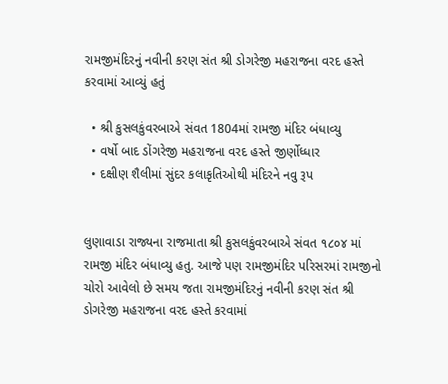રામજીમંદિરનું નવીની કરણ સંત શ્રી ડોગરેજી મહરાજના વરદ હસ્તે કરવામાં આવ્યું હતું

  • શ્રી કુસલકુંવરબાએ સંવત 1804માં રામજી મંદિર બંધાવ્યુ
  • વર્ષો બાદ ડોંગરેજી મહરાજના વરદ હસ્તે જીર્ણોધ્ધાર
  • દક્ષીણ શૈલીમાં સુંદર કલાકૃતિઓથી મંદિરને નવુ રૂપ


લુણાવાડા રાજ્યના રાજમાતા શ્રી કુસલકુંવરબાએ સંવત ૧૮૦૪ માં  રામજી મંદિર બંધાવ્યુ હતુ. આજે પણ રામજીમંદિર પરિસરમાં રામજીનો ચોરો આવેલો છે સમય જતા રામજીમંદિરનું નવીની કરણ સંત શ્રી ડોગરેજી મહરાજના વરદ હસ્તે કરવામાં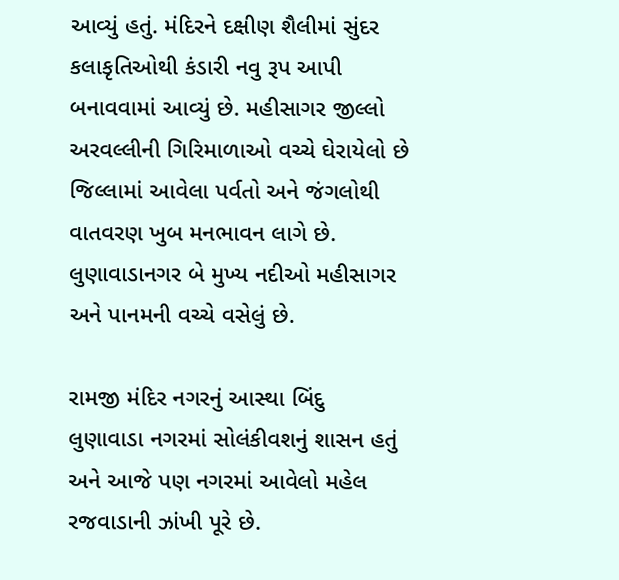આવ્યું હતું. મંદિરને દક્ષીણ શૈલીમાં સુંદર કલાકૃતિઓથી કંડારી નવુ રૂપ આપી બનાવવામાં આવ્યું છે. મહીસાગર જીલ્લો અરવલ્લીની ગિરિમાળાઓ વચ્ચે ઘેરાયેલો છે જિલ્લામાં આવેલા પર્વતો અને જંગલોથી વાતવરણ ખુબ મનભાવન લાગે છે. લુણાવાડાનગર બે મુખ્ય નદીઓ મહીસાગર અને પાનમની વચ્ચે વસેલું છે.

રામજી મંદિર નગરનું આસ્થા બિંદુ
લુણાવાડા નગરમાં સોલંકીવશનું શાસન હતું અને આજે પણ નગરમાં આવેલો મહેલ રજવાડાની ઝાંખી પૂરે છે.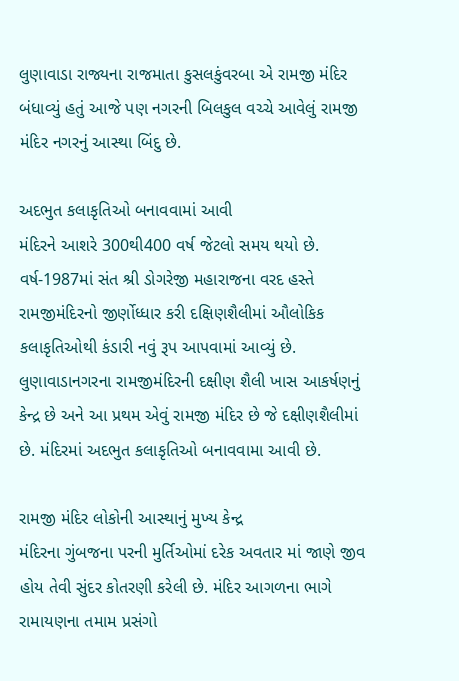લુણાવાડા રાજ્યના રાજમાતા કુસલકુંવરબા એ રામજી મંદિર બંધાવ્યું હતું આજે પણ નગરની બિલકુલ વચ્ચે આવેલું રામજી મંદિર નગરનું આસ્થા બિંદુ છે.

અદભુત કલાકૃતિઓ બનાવવામાં આવી
મંદિરને આશરે 300થી400 વર્ષ જેટલો સમય થયો છે. વર્ષ-1987માં સંત શ્રી ડોગરેજી મહારાજના વરદ હસ્તે રામજીમંદિરનો જીર્ણોધ્ધાર કરી દક્ષિણશૈલીમાં ઔલોકિક કલાકૃતિઓથી કંડારી નવું રૂપ આપવામાં આવ્યું છે. લુણાવાડાનગરના રામજીમંદિરની દક્ષીણ શૈલી ખાસ આકર્ષણનું કેન્દ્ર છે અને આ પ્રથમ એવું રામજી મંદિર છે જે દક્ષીણશૈલીમાં છે. મંદિરમાં અદભુત કલાકૃતિઓ બનાવવામા આવી છે.

રામજી મંદિર લોકોની આસ્થાનું મુખ્ય કેન્દ્ર
મંદિરના ગુંબજના પરની મુર્તિઓમાં દરેક અવતાર માં જાણે જીવ હોય તેવી સુંદર કોતરણી કરેલી છે. મંદિર આગળના ભાગે રામાયણના તમામ પ્રસંગો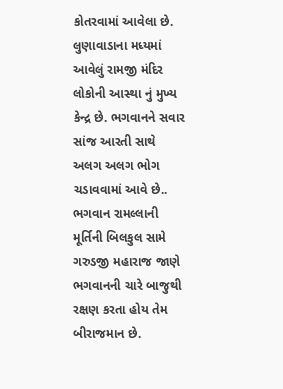કોતરવામાં આવેલા છે.
લુણાવાડાના મધ્યમાં આવેલું રામજી મંદિર લોકોની આસ્થા નું મુખ્ય કેન્દ્ર છે. ભગવાનને સવાર સાંજ આરતી સાથે અલગ અલગ ભોગ ચડાવવામાં આવે છે.. ભગવાન રામલ્લાની મૂર્તિની બિલકુલ સામે ગરુડજી મહારાજ જાણે ભગવાનની ચારે બાજુથી રક્ષણ કરતા હોય તેમ બીરાજમાન છે.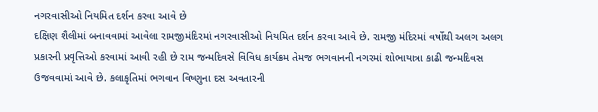નગરવાસીઓ નિયમિત દર્શન કરવા આવે છે
દક્ષિણ શૈલીમાં બનાવવામાં આવેલા રામજીમંદિરમાં નગરવાસીઓ નિયમિત દર્શન કરવા આવે છે. રામજી મંદિરમાં વર્ષોથી અલગ અલગ પ્રકારની પ્રવૃત્તિઓ કરવામાં આવી રહી છે રામ જન્મદિવસે વિવિધ કાર્યક્રમ તેમજ ભગવાનની નગરમાં શોભાયાત્રા કાઢી જન્મદિવસ ઉજવવામાં આવે છે. કલાકૃતિમાં ભગવાન વિષ્ણુના દસ અવતારની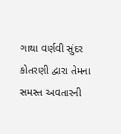ગાથા વર્ણવી સુંદર કોતરણી દ્વારા તેમના સમસ્ત અવતારની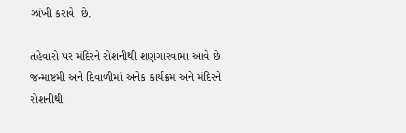ઝાંખી કરાવે  છે.

તહેવારો પર મંદિરને રોશનીથી શણગારવામા આવે છે
જન્માષ્ટમી અને દિવાળીમાં અનેક કાર્યક્રમ અને મંદિરને રોશનીથી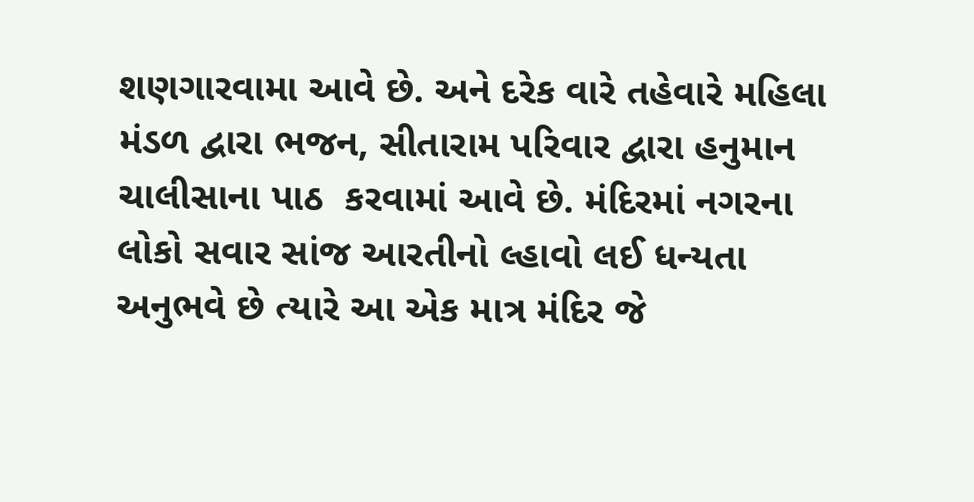શણગારવામા આવે છે. અને દરેક વારે તહેવારે મહિલા મંડળ દ્વારા ભજન, સીતારામ પરિવાર દ્વારા હનુમાન ચાલીસાના પાઠ  કરવામાં આવે છે. મંદિરમાં નગરના લોકો સવાર સાંજ આરતીનો લ્હાવો લઈ ધન્યતા અનુભવે છે ત્યારે આ એક માત્ર મંદિર જે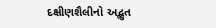દક્ષીણશૈલીનો અદ્ભુત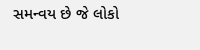સમન્વય છે જે લોકો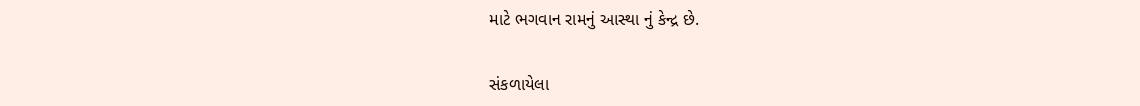માટે ભગવાન રામનું આસ્થા નું કેન્દ્ર છે.

સંકળાયેલા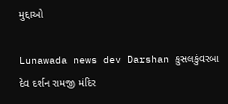મુદ્દાઓ

Lunawada news dev Darshan કુસલકુંવરબા દેવ દર્શન રામજી મંદિર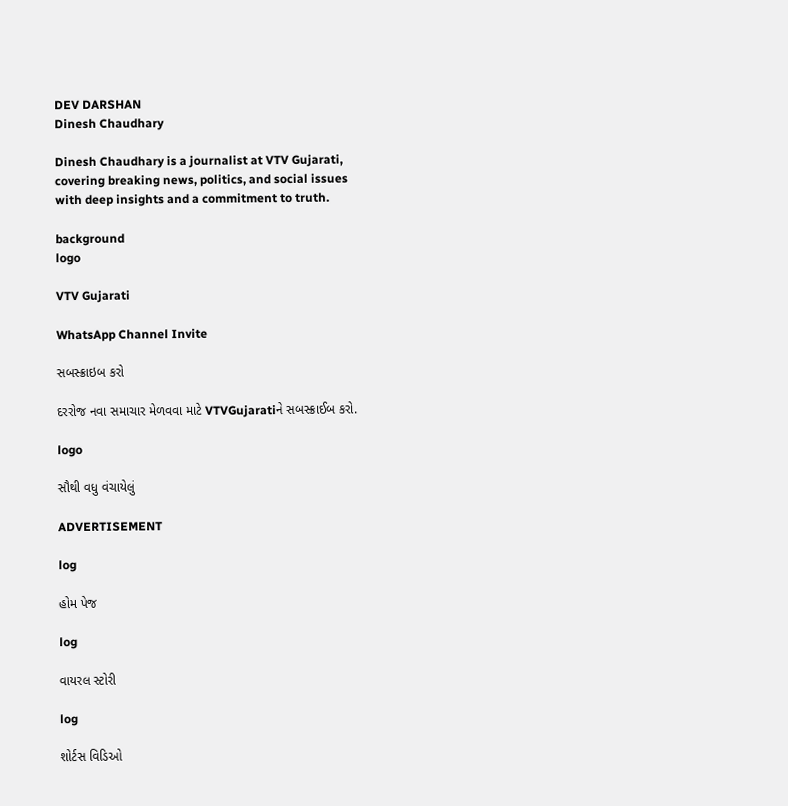DEV DARSHAN
Dinesh Chaudhary

Dinesh Chaudhary is a journalist at VTV Gujarati, covering breaking news, politics, and social issues with deep insights and a commitment to truth.

background
logo

VTV Gujarati

WhatsApp Channel Invite

સબસ્ક્રાઇબ કરો

દરરોજ નવા સમાચાર મેળવવા માટે VTVGujaratiને સબસ્ક્રાઈબ કરો.

logo

સૌથી વધુ વંચાયેલું

ADVERTISEMENT

log

હોમ પેજ

log

વાયરલ સ્ટોરી

log

શોર્ટસ વિડિઓ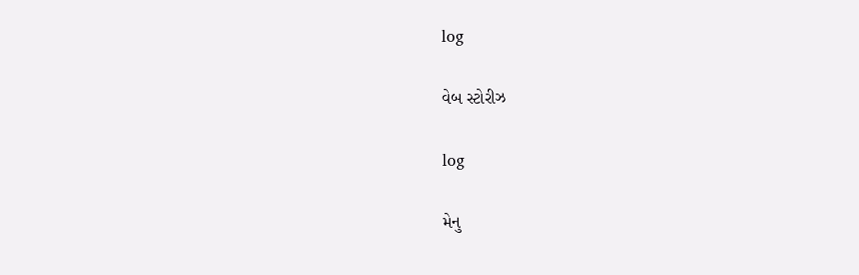log

વેબ સ્ટોરીઝ

log

મેનુ